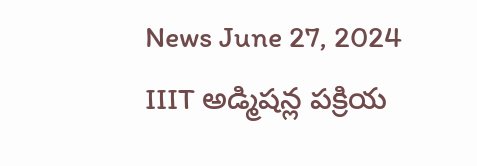News June 27, 2024
IIIT అడ్మిషన్ల పక్రియ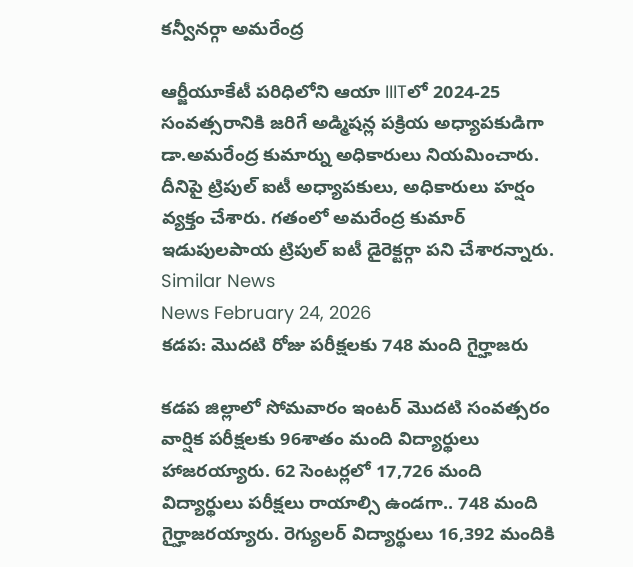కన్వీనర్గా అమరేంద్ర

ఆర్జీయూకేటీ పరిధిలోని ఆయా IIITలో 2024-25 సంవత్సరానికి జరిగే అడ్మిషన్ల పక్రియ అధ్యాపకుడిగా డా.అమరేంద్ర కుమార్ను అధికారులు నియమించారు. దీనిపై ట్రిపుల్ ఐటీ అధ్యాపకులు, అధికారులు హర్షం వ్యక్తం చేశారు. గతంలో అమరేంద్ర కుమార్ ఇడుపులపాయ ట్రిపుల్ ఐటీ డైరెక్టర్గా పని చేశారన్నారు.
Similar News
News February 24, 2026
కడప: మొదటి రోజు పరీక్షలకు 748 మంది గైర్హాజరు

కడప జిల్లాలో సోమవారం ఇంటర్ మొదటి సంవత్సరం వార్షిక పరీక్షలకు 96శాతం మంది విద్యార్థులు హాజరయ్యారు. 62 సెంటర్లలో 17,726 మంది విద్యార్థులు పరీక్షలు రాయాల్సి ఉండగా.. 748 మంది గైర్హాజరయ్యారు. రెగ్యులర్ విద్యార్థులు 16,392 మందికి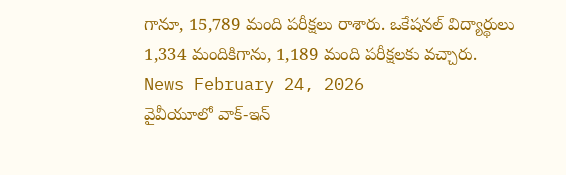గానూ, 15,789 మంది పరీక్షలు రాశారు. ఒకేషనల్ విద్యార్థులు 1,334 మందికిగాను, 1,189 మంది పరీక్షలకు వచ్చారు.
News February 24, 2026
వైవీయూలో వాక్-ఇన్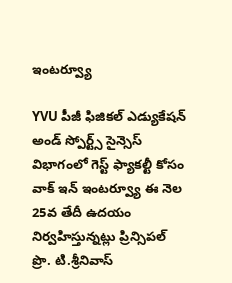ఇంటర్వ్యూ

YVU పీజీ ఫిజికల్ ఎడ్యుకేషన్ అండ్ స్పోర్ట్స్ సైన్సెస్ విభాగంలో గెస్ట్ ఫ్యాకల్టీ కోసం వాక్ ఇన్ ఇంటర్వ్యూ ఈ నెల 25వ తేదీ ఉదయం నిర్వహిస్తున్నట్లు ప్రిన్సిపల్ ప్రొ. టి.శ్రీనివాస్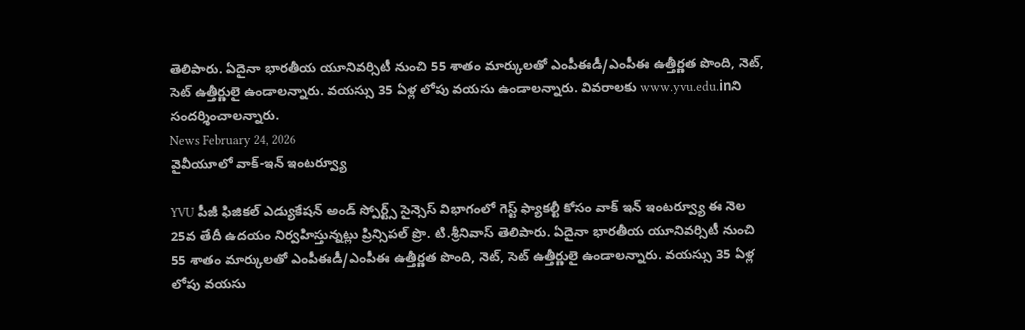తెలిపారు. ఏదైనా భారతీయ యూనివర్సిటీ నుంచి 55 శాతం మార్కులతో ఎంపీఈడీ/ఎంపీఈ ఉత్తీర్ణత పొంది, నెట్, సెట్ ఉత్తీర్ణులై ఉండాలన్నారు. వయస్సు 35 ఏళ్ల లోపు వయసు ఉండాలన్నారు. వివరాలకు www.yvu.edu.inని సందర్శించాలన్నారు.
News February 24, 2026
వైవీయూలో వాక్-ఇన్ ఇంటర్వ్యూ

YVU పీజీ ఫిజికల్ ఎడ్యుకేషన్ అండ్ స్పోర్ట్స్ సైన్సెస్ విభాగంలో గెస్ట్ ఫ్యాకల్టీ కోసం వాక్ ఇన్ ఇంటర్వ్యూ ఈ నెల 25వ తేదీ ఉదయం నిర్వహిస్తున్నట్లు ప్రిన్సిపల్ ప్రొ. టి.శ్రీనివాస్ తెలిపారు. ఏదైనా భారతీయ యూనివర్సిటీ నుంచి 55 శాతం మార్కులతో ఎంపీఈడీ/ఎంపీఈ ఉత్తీర్ణత పొంది, నెట్, సెట్ ఉత్తీర్ణులై ఉండాలన్నారు. వయస్సు 35 ఏళ్ల లోపు వయసు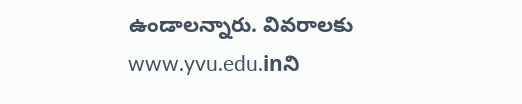ఉండాలన్నారు. వివరాలకు www.yvu.edu.inని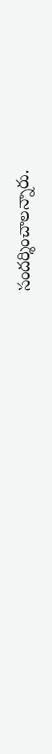సందర్శించాలన్నారు.